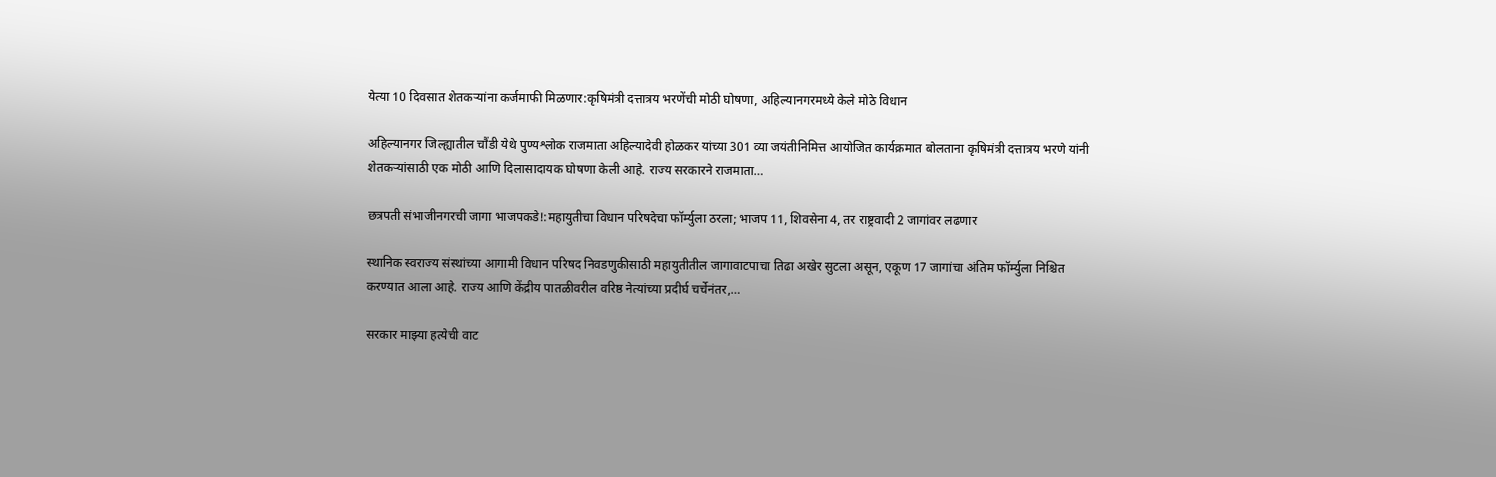येत्या 10 दिवसात शेतकऱ्यांना कर्जमाफी मिळणार:कृषिमंत्री दत्तात्रय भरणेंची मोठी घोषणा, अहिल्यानगरमध्ये केले मोठे विधान

अहिल्यानगर जिल्ह्यातील चौंडी येथे पुण्यश्लोक राजमाता अहिल्यादेवी होळकर यांच्या 301 व्या जयंतीनिमित्त आयोजित कार्यक्रमात बोलताना कृषिमंत्री दत्तात्रय भरणे यांनी शेतकऱ्यांसाठी एक मोठी आणि दिलासादायक घोषणा केली आहे. राज्य सरकारने राजमाता…

छत्रपती संभाजीनगरची जागा भाजपकडे!:महायुतीचा विधान परिषदेचा फॉर्म्युला ठरला; भाजप 11, शिवसेना 4, तर राष्ट्रवादी 2 जागांवर लढणार

स्थानिक स्वराज्य संस्थांच्या आगामी विधान परिषद निवडणुकीसाठी महायुतीतील जागावाटपाचा तिढा अखेर सुटला असून, एकूण 17 जागांचा अंतिम फॉर्म्युला निश्चित करण्यात आला आहे. राज्य आणि केंद्रीय पातळीवरील वरिष्ठ नेत्यांच्या प्रदीर्घ चर्चेनंतर,…

सरकार माझ्या हत्येची वाट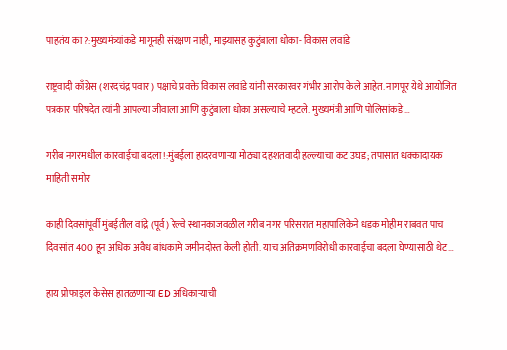पाहतंय का?:मुख्यमंत्र्यांकडे मागूनही संरक्षण नाही, माझ्यासह कुटुंबाला धोका- विकास लवांडे

राष्ट्रवादी काँग्रेस (शरदचंद्र पवार) पक्षाचे प्रवक्ते विकास लवांडे यांनी सरकारवर गंभीर आरोप केले आहेत. नागपूर येथे आयोजित पत्रकार परिषदेत त्यांनी आपल्या जीवाला आणि कुटुंबाला धोका असल्याचे म्हटले. मुख्यमंत्री आणि पोलिसांकडे…

गरीब नगरमधील कारवाईचा बदला!:मुंबईला हादरवणाऱ्या मोठ्या दहशतवादी हल्ल्याचा कट उघड; तपासात धक्कादायक माहिती समोर

काही दिवसांपूर्वी मुंबईतील वांद्रे (पूर्व) रेल्वे स्थानकाजवळील गरीब नगर परिसरात महापालिकेने धडक मोहीम राबवत पाच दिवसांत 400 हून अधिक अवैध बांधकामे जमीनदोस्त केली होती. याच अतिक्रमणविरोधी कारवाईचा बदला घेण्यासाठी थेट…

हाय प्रोफाइल केसेस हातळणाऱ्या ED अधिकाऱ्याची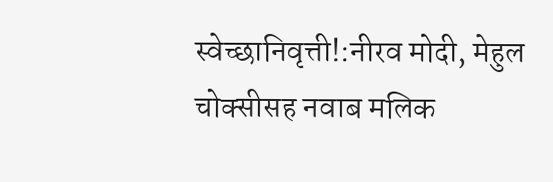स्वेच्छानिवृत्ती!:नीरव मोदी, मेहुल चोक्सीसह नवाब मलिक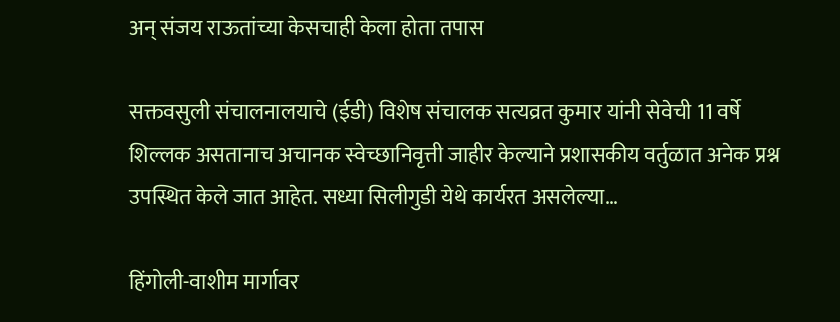अन् संजय राऊतांच्या केसचाही केला होता तपास

सक्तवसुली संचालनालयाचे (ईडी) विशेष संचालक सत्यव्रत कुमार यांनी सेवेची 11 वर्षे शिल्लक असतानाच अचानक स्वेच्छानिवृत्ती जाहीर केल्याने प्रशासकीय वर्तुळात अनेक प्रश्न उपस्थित केले जात आहेत. सध्या सिलीगुडी येथे कार्यरत असलेल्या…

हिंगोली-वाशीम मार्गावर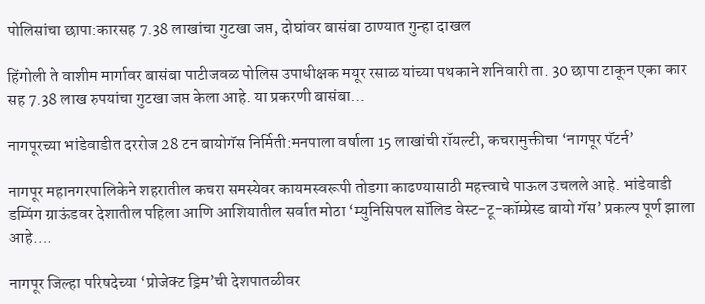पोलिसांचा छापा:कारसह 7.38 लाखांचा गुटखा जप्त, दोघांवर बासंबा ठाण्यात गुन्हा दाखल

हिंगोली ते वाशीम मार्गावर बासंबा पाटीजवळ पोलिस उपाधीक्षक मयूर रसाळ यांच्या पथकाने शनिवारी ता. 30 छापा टाकून एका कार सह 7.38 लाख रुपयांचा गुटखा जप्त केला आहे. या प्रकरणी बासंबा…

नागपूरच्या भांडेवाडीत दररोज 28 टन बायोगॅस निर्मिती:मनपाला वर्षाला 15 लाखांची रॉयल्टी, कचरामुक्तीचा ‘नागपूर पॅटर्न’

नागपूर महानगरपालिकेने शहरातील कचरा समस्येवर कायमस्वरूपी तोडगा काढण्यासाठी महत्त्वाचे पाऊल उचलले आहे. भांडेवाडी डम्पिंग ग्राऊंडवर देशातील पहिला आणि आशियातील सर्वात मोठा ‘म्युनिसिपल सॉलिड वेस्ट-टू-कॉम्प्रेस्ड बायो गॅस’ प्रकल्प पूर्ण झाला आहे….

नागपूर जिल्हा परिषदेच्या ‘प्रोजेक्ट ड्रिम’ची देशपातळीवर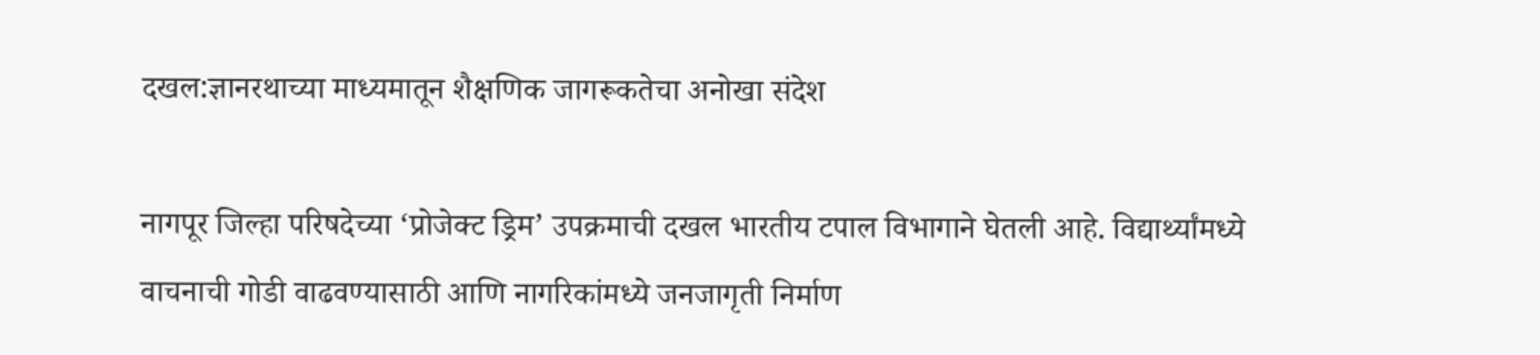दखल:ज्ञानरथाच्या माध्यमातून शैक्षणिक जागरूकतेचा अनोखा संदेश

नागपूर जिल्हा परिषदेच्या ‘प्रोजेक्ट ड्रिम’ उपक्रमाची दखल भारतीय टपाल विभागाने घेतली आहे. विद्यार्थ्यांमध्ये वाचनाची गोडी वाढवण्यासाठी आणि नागरिकांमध्ये जनजागृती निर्माण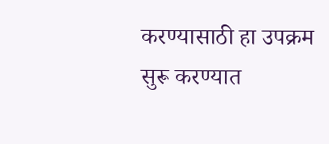करण्यासाठी हा उपक्रम सुरू करण्यात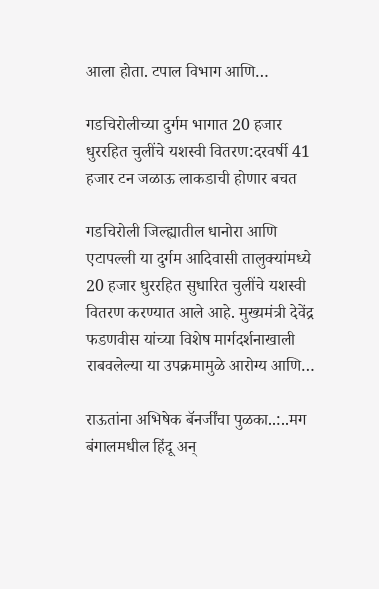आला होता. टपाल विभाग आणि…

गडचिरोलीच्या दुर्गम भागात 20 हजार धुररहित चुलींचे यशस्वी वितरण:दरवर्षी 41 हजार टन जळाऊ लाकडाची होणार बचत

गडचिरोली जिल्ह्यातील धानोरा आणि एटापल्ली या दुर्गम आदिवासी तालुक्यांमध्ये 20 हजार धुररहित सुधारित चुलींचे यशस्वी वितरण करण्यात आले आहे. मुख्यमंत्री देवेंद्र फडणवीस यांच्या विशेष मार्गदर्शनाखाली राबवलेल्या या उपक्रमामुळे आरोग्य आणि…

राऊतांना अभिषेक बॅनर्जींचा पुळका..:..मग बंगालमधील हिंदू अन्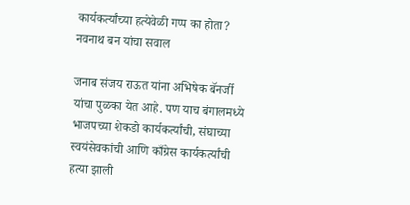कार्यकर्त्यांच्या हत्येवेळी गप्प का होता? नवनाथ बन यांचा सवाल

जनाब संजय राऊत यांना अभिषेक बॅनर्जी यांचा पुळका येत आहे. पण याच बंगालमध्ये भाजपच्या शेकडो कार्यकर्त्यांची, संघाच्या स्वयंसेवकांची आणि काँग्रेस कार्यकर्त्यांची हत्या झाली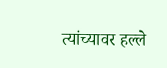त्यांच्यावर हल्ले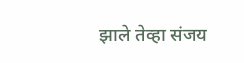झाले तेव्हा संजय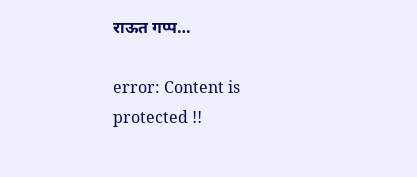राऊत गप्प…

error: Content is protected !!